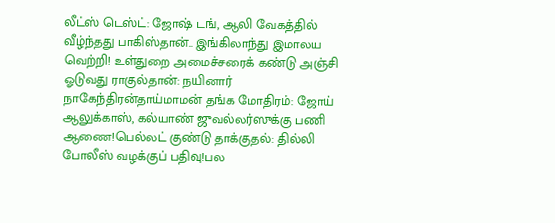லீட்ஸ் டெஸ்ட்: ஜோஷ் டங், ஆலி வேகத்தில் வீழ்ந்தது பாகிஸ்தான்.. இங்கிலாந்து இமாலய வெற்றி! உள்துறை அமைச்சரைக் கண்டு அஞ்சி ஓடுவது ராகுல்தான்: நயினார் நாகேந்திரன்தாய்மாமன் தங்க மோதிரம்: ஜோய் ஆலுக்காஸ், கல்யாண் ஜுவல்லர்ஸுக்கு பணி ஆணை!பெல்லட் குண்டு தாக்குதல்: தில்லி போலீஸ் வழக்குப் பதிவு!பல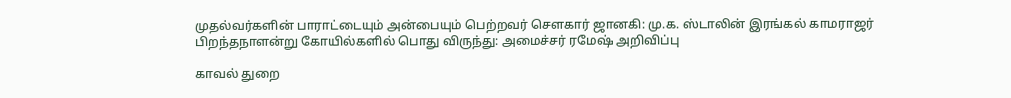முதல்வர்களின் பாராட்டையும் அன்பையும் பெற்றவர் சௌகார் ஜானகி: மு.க. ஸ்டாலின் இரங்கல் காமராஜர் பிறந்தநாளன்று கோயில்களில் பொது விருந்து: அமைச்சர் ரமேஷ் அறிவிப்பு

காவல் துறை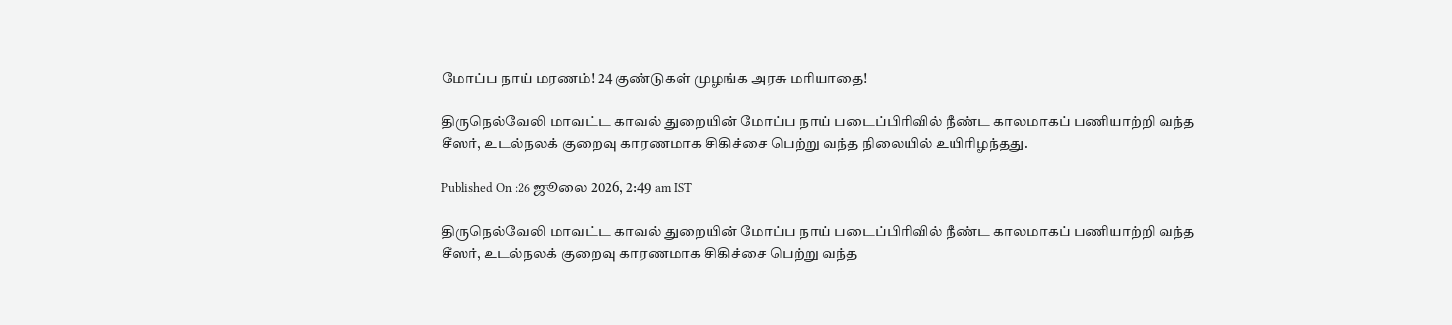மோப்ப நாய் மரணம்! 24 குண்டுகள் முழங்க அரசு மரியாதை!

திருநெல்வேலி மாவட்ட காவல் துறையின் மோப்ப நாய் படைப்பிரிவில் நீண்ட காலமாகப் பணியாற்றி வந்த சீஸர், உடல்நலக் குறைவு காரணமாக சிகிச்சை பெற்று வந்த நிலையில் உயிரிழந்தது.

Published On :26 ஜூலை 2026, 2:49 am IST

திருநெல்வேலி மாவட்ட காவல் துறையின் மோப்ப நாய் படைப்பிரிவில் நீண்ட காலமாகப் பணியாற்றி வந்த சீஸர், உடல்நலக் குறைவு காரணமாக சிகிச்சை பெற்று வந்த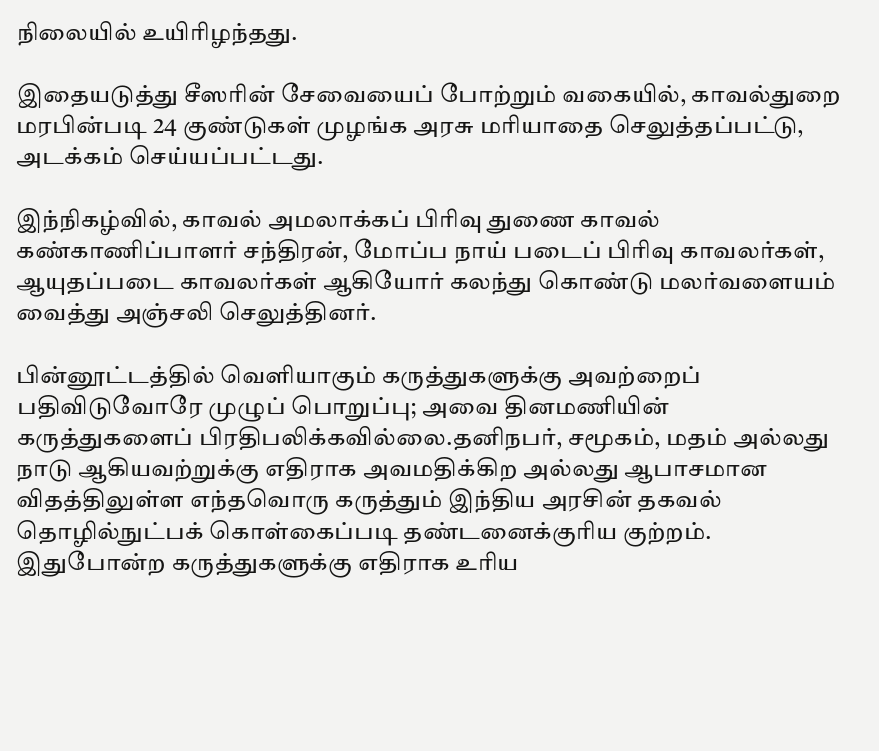நிலையில் உயிரிழந்தது.

இதையடுத்து சீஸரின் சேவையைப் போற்றும் வகையில், காவல்துறை மரபின்படி 24 குண்டுகள் முழங்க அரசு மரியாதை செலுத்தப்பட்டு, அடக்கம் செய்யப்பட்டது.

இந்நிகழ்வில், காவல் அமலாக்கப் பிரிவு துணை காவல் கண்காணிப்பாளர் சந்திரன், மோப்ப நாய் படைப் பிரிவு காவலர்கள், ஆயுதப்படை காவலர்கள் ஆகியோர் கலந்து கொண்டு மலர்வளையம் வைத்து அஞ்சலி செலுத்தினர்.

பின்னூட்டத்தில் வெளியாகும் கருத்துகளுக்கு அவற்றைப் பதிவிடுவோரே முழுப் பொறுப்பு; அவை தினமணியின் கருத்துகளைப் பிரதிபலிக்கவில்லை.தனிநபர், சமூகம், மதம் அல்லது நாடு ஆகியவற்றுக்கு எதிராக அவமதிக்கிற அல்லது ஆபாசமான விதத்திலுள்ள எந்தவொரு கருத்தும் இந்திய அரசின் தகவல் தொழில்நுட்பக் கொள்கைப்படி தண்டனைக்குரிய குற்றம். இதுபோன்ற கருத்துகளுக்கு எதிராக உரிய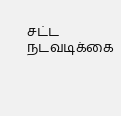சட்ட நடவடிக்கை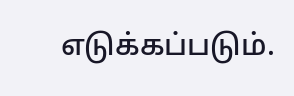எடுக்கப்படும்.